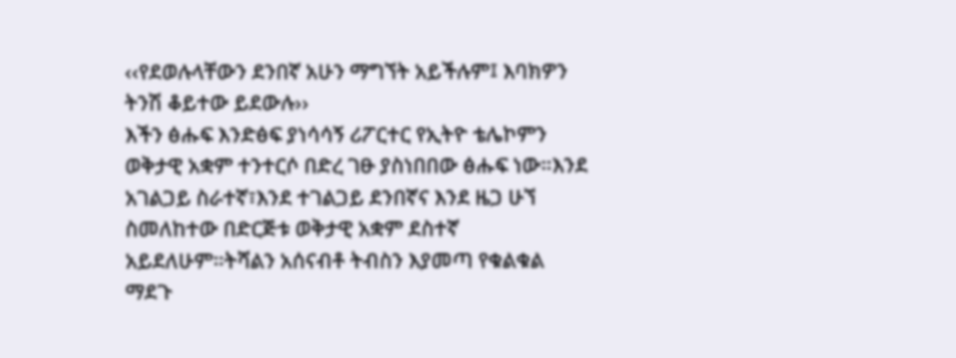‹‹የደወሉላቸውን ደንበኛ አሁን ማግኘት አይችሉም፤ እባክዎን ትንሽ ቆይተው ይደውሉ››
እችን ፅሑፍ እንድፅፍ ያነሳሳኝ ሪፖርተር የኢትዮ ቴሌኮምን ወቅታዊ አቋም ተንተርሶ በድረ ገፁ ያስነበበው ፅሑፍ ነው።እንደ አገልጋይ ስራተኛ፣እንደ ተገልጋይ ደንበኛና እንደ ዜጋ ሁኘ ስመለከተው በድርጅቱ ወቅታዊ አቋም ደስተኛ አይደለሁም።ትሻልን አሰናብቶ ትብስን እያመጣ የቁልቁል ማደጉ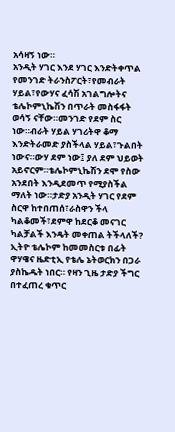አሳዛኝ ነው።
አንዲት ሃገር እንደ ሃገር እንድትቀጥል የመንገድ ትራንስፖርት፣የመብራት ሃይል፣የውሃና ፈሳሽ አገልግሎትና ቴሌኮምኒኬሽን በጥራት መስፋፋት ወሳኝ ናቸው።መንገድ የደም ስር ነው።ብራት ሃይል ሃገሪትዋ ቆማ እንድትራመድ ያስችላል ሃይል፣ጉልበት ነውና።ውሃ ደም ነው፤ ያለ ደም ህይወት አይኖርም።ቴሌኮምኒኬሽን ደሞ የስው አንደበት እንዲደመጥ የሚያስችል ማለት ነው።ታድያ አንዲት ሃገር የደም ስርዋ ከተበጠሰ፣ራስዋን ችላ ካልቆመች፣ደምዋ ከደርቆ መናገር ካልቻልች እንዴት መቀጠል ትችላለች?
ኢትዮ ቴሌኮም ከመመስርቱ በፊት ዋሃዌና ዜድቲኢ የቴሌ ኔትወርክን በጋራ ያስኬዱት ነበር። የዛን ጊዜ ታድያ ችግር
በተፈጠረ ቁጥር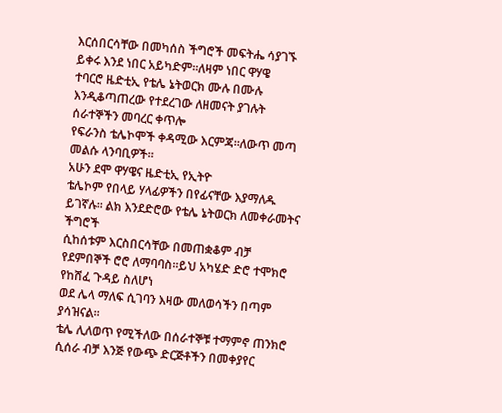እርሰበርሳቸው በመካሰስ ችግሮች መፍትሔ ሳያገኙ ይቀሩ እንደ ነበር አይካድም።ለዛም ነበር ዋሃዌ
ተባርሮ ዜድቲኢ የቴሌ ኔትወርክ ሙሉ በሙሉ እንዲቆጣጠረው የተደረገው ለዘመናት ያገሉት ሰራተኞችን መባረር ቀጥሎ
የፍራንስ ቴሌኮሞች ቀዳሚው እርምጃ።ለውጥ መጣ መልሱ ላንባቢዎች።
አሁን ደሞ ዋሃዌና ዜድቲኢ የኢትዮ
ቴሌኮም የበላይ ሃላፊዎችን በየፊናቸው እያማለዱ ይገኛሉ። ልክ እንደድሮው የቴሌ ኔትወርክ ለመቀራመትና ችግሮች
ሲከሰቱም እርስበርሳቸው በመጠቋቆም ብቻ የደምበኞች ሮሮ ለማባባስ።ይህ አካሄድ ድሮ ተሞክሮ የከሸፈ ጉዳይ ስለሆነ
ወደ ሌላ ማለፍ ሲገባን እዛው መለወሳችን በጣም ያሳዝናል።
ቴሌ ሊለወጥ የሚችለው በሰራተኞቹ ተማምኖ ጠንክሮ ሲሰራ ብቻ እንጅ የውጭ ድርጅቶችን በመቀያየር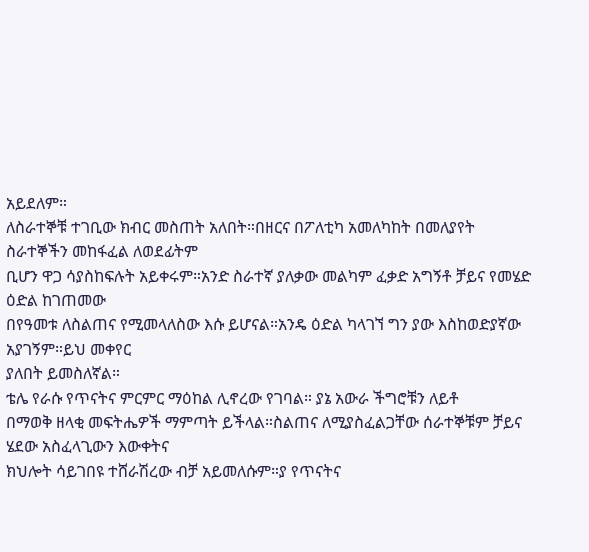አይደለም።
ለስራተኞቹ ተገቢው ክብር መስጠት አለበት።በዘርና በፖለቲካ አመለካከት በመለያየት ስራተኞችን መከፋፈል ለወደፊትም
ቢሆን ዋጋ ሳያስከፍሉት አይቀሩም።አንድ ስራተኛ ያለቃው መልካም ፈቃድ አግኝቶ ቻይና የመሄድ ዕድል ከገጠመው
በየዓመቱ ለስልጠና የሚመላለስው እሱ ይሆናል።አንዴ ዕድል ካላገኘ ግን ያው እስከወድያኛው አያገኝም።ይህ መቀየር
ያለበት ይመስለኛል።
ቴሌ የራሱ የጥናትና ምርምር ማዕከል ሊኖረው የገባል። ያኔ አውራ ችግሮቹን ለይቶ
በማወቅ ዘላቂ መፍትሔዎች ማምጣት ይችላል።ስልጠና ለሚያስፈልጋቸው ሰራተኞቹም ቻይና ሄደው አስፈላጊውን እውቀትና
ክህሎት ሳይገበዩ ተሸራሽረው ብቻ አይመለሱም።ያ የጥናትና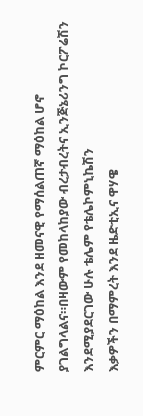ምርምር ማዕከል እንደ ዘመናዊ የማሰልጠኛ ማዕከል ሆኖ
ያገልግላልና።በዛውም የመከላከያው ብረታብረትና ኢንጅኔሪንግ ኮርፖሬሽን እንደሚያደርገው ሁሉ ቴሌም የቴሌኮምኒኬሽን
እቃዎችን በማምረት እንደ ዜድቲኢና ዋሃዌ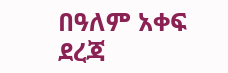በዓለም አቀፍ ደረጃ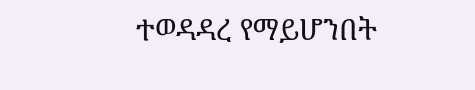ተወዳዳረ የማይሆንበት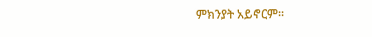ምክንያት አይኖርም።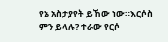የኔ አስታያየት ይኸው ነው።እርሶስ ምን ይላሉ? ተራው የርሶ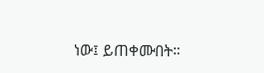ነው፤ ይጠቀሙበት።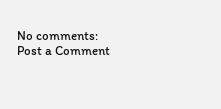No comments:
Post a Comment